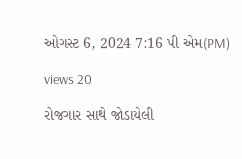ઓગસ્ટ 6, 2024 7:16 પી એમ(PM)

views 20

રોજગાર સાથે જોડાયેલી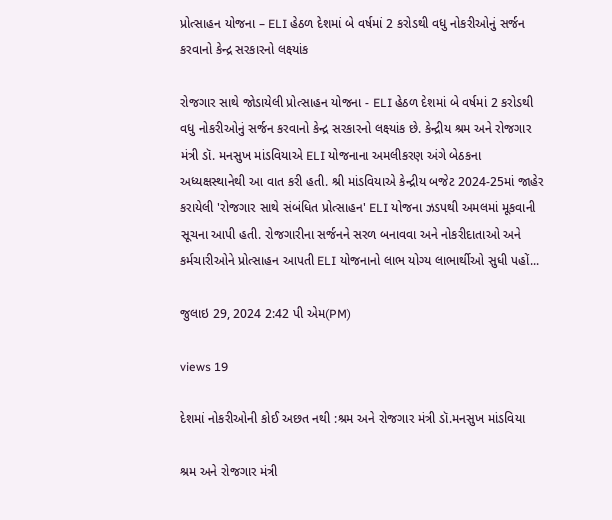પ્રોત્સાહન યોજના – ELI હેઠળ દેશમાં બે વર્ષમાં 2 કરોડથી વધુ નોકરીઓનું સર્જન કરવાનો કેન્દ્ર સરકારનો લક્ષ્યાંક

રોજગાર સાથે જોડાયેલી પ્રોત્સાહન યોજના - ELI હેઠળ દેશમાં બે વર્ષમાં 2 કરોડથી વધુ નોકરીઓનું સર્જન કરવાનો કેન્દ્ર સરકારનો લક્ષ્યાંક છે. કેન્દ્રીય શ્રમ અને રોજગાર મંત્રી ડૉ. મનસુખ માંડવિયાએ ELI યોજનાના અમલીકરણ અંગે બેઠકના અધ્યક્ષસ્થાનેથી આ વાત કરી હતી. શ્રી માંડવિયાએ કેન્દ્રીય બજેટ 2024-25માં જાહેર કરાયેલી 'રોજગાર સાથે સંબંધિત પ્રોત્સાહન' ELI યોજના ઝડપથી અમલમાં મૂકવાની સૂચના આપી હતી. રોજગારીના સર્જનને સરળ બનાવવા અને નોકરીદાતાઓ અને કર્મચારીઓને પ્રોત્સાહન આપતી ELI યોજનાનો લાભ યોગ્ય લાભાર્થીઓ સુધી પહોં...

જુલાઇ 29, 2024 2:42 પી એમ(PM)

views 19

દેશમાં નોકરીઓની કોઈ અછત નથી :શ્રમ અને રોજગાર મંત્રી ડૉ.મનસુખ માંડવિયા

શ્રમ અને રોજગાર મંત્રી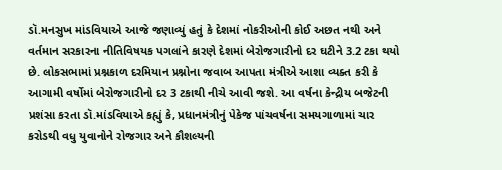ડૉ.મનસુખ માંડવિયાએ આજે જણાવ્યું હતું કે દેશમાં નોકરીઓની કોઈ અછત નથી અને વર્તમાન સરકારના નીતિવિષયક પગલાંને કારણે દેશમાં બેરોજગારીનો દર ઘટીને 3.2 ટકા થયો છે. લોકસભામાં પ્રશ્નકાળ દરમિયાન પ્રશ્નોના જવાબ આપતા મંત્રીએ આશા વ્યક્ત કરી કે આગામી વર્ષોમાં બેરોજગારીનો દર 3 ટકાથી નીચે આવી જશે. આ વર્ષના કેન્દ્રીય બજેટની પ્રશંસા કરતા ડૉ.માંડવિયાએ કહ્યું કે, પ્રધાનમંત્રીનું પેકેજ પાંચવર્ષના સમયગાળામાં ચાર કરોડથી વધુ યુવાનોને રોજગાર અને કૌશલ્યની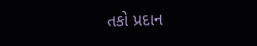તકો પ્રદાન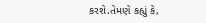કરશે.તેમણે કહ્યું કે,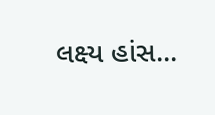લક્ષ્ય હાંસ...